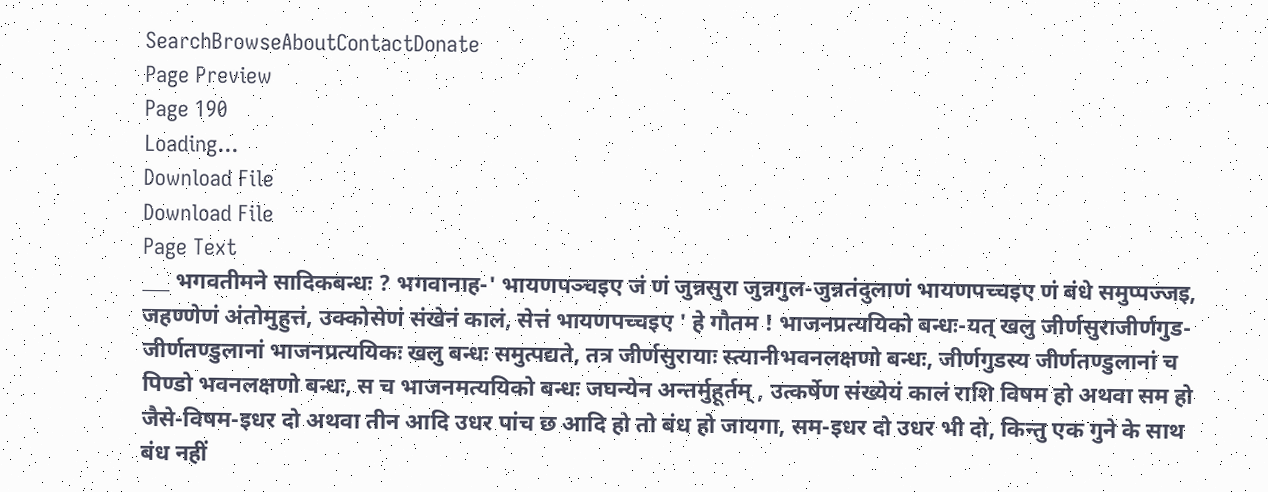SearchBrowseAboutContactDonate
Page Preview
Page 190
Loading...
Download File
Download File
Page Text
___ भगवतीमने सादिकबन्धः ? भगवानाह-' भायणपञ्चइए जं णं जुन्नसुरा जुन्नगुल-जुन्नतंदुलाणं भायणपच्चइए णं बंधे समुप्पज्जइ, जहण्णेणं अंतोमुहुत्तं, उक्कोसेणं संखेनं कालं, सेत्तं भायणपच्चइए ' हे गौतम ! भाजनप्रत्ययिको बन्धः-यत् खलु जीर्णसुराजीर्णगुड-जीर्णतण्डुलानां भाजनप्रत्ययिकः खलु बन्धः समुत्पद्यते, तत्र जीर्णसुरायाः स्त्यानीभवनलक्षणो बन्धः, जीर्णगुडस्य जीर्णतण्डुलानां च पिण्डो भवनलक्षणो बन्धः, स च भाजनमत्ययिको बन्धः जघन्येन अन्तर्मुहूर्तम् , उत्कर्षेण संख्येयं कालं राशि विषम हो अथवा सम हो जैसे-विषम-इधर दो अथवा तीन आदि उधर पांच छ आदि हो तो बंध हो जायगा, सम-इधर दो उधर भी दो, किन्तु एक गुने के साथ बंध नहीं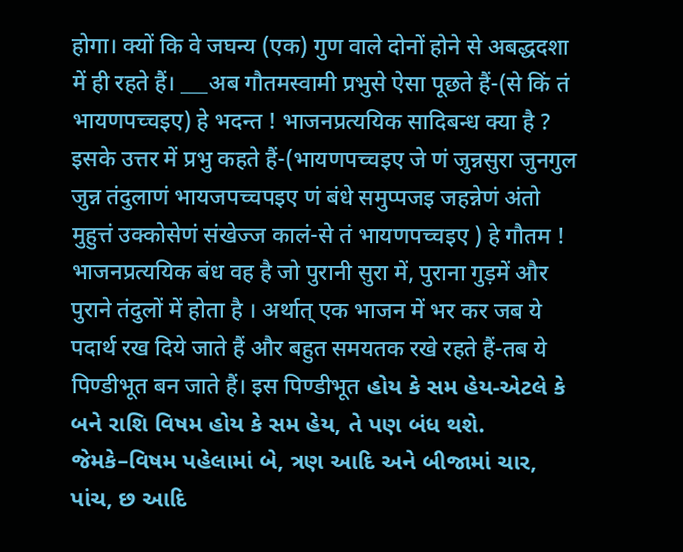होगा। क्यों कि वे जघन्य (एक) गुण वाले दोनों होने से अबद्धदशा में ही रहते हैं। ___अब गौतमस्वामी प्रभुसे ऐसा पूछते हैं-(से किं तं भायणपच्चइए) हे भदन्त ! भाजनप्रत्ययिक सादिबन्ध क्या है ? इसके उत्तर में प्रभु कहते हैं-(भायणपच्चइए जे णं जुन्नसुरा जुनगुल जुन्न तंदुलाणं भायजपच्चपइए णं बंधे समुप्पजइ जहन्नेणं अंतो मुहुत्तं उक्कोसेणं संखेज्ज कालं-से तं भायणपच्चइए ) हे गौतम ! भाजनप्रत्ययिक बंध वह है जो पुरानी सुरा में, पुराना गुड़में और पुराने तंदुलों में होता है । अर्थात् एक भाजन में भर कर जब ये पदार्थ रख दिये जाते हैं और बहुत समयतक रखे रहते हैं-तब ये पिण्डीभूत बन जाते हैं। इस पिण्डीभूत હોય કે સમ હેય-એટલે કે બને રાશિ વિષમ હોય કે સમ હેય, તે પણ બંધ થશે. જેમકે–વિષમ પહેલામાં બે, ત્રણ આદિ અને બીજામાં ચાર, પાંચ, છ આદિ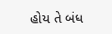હોય તે બંધ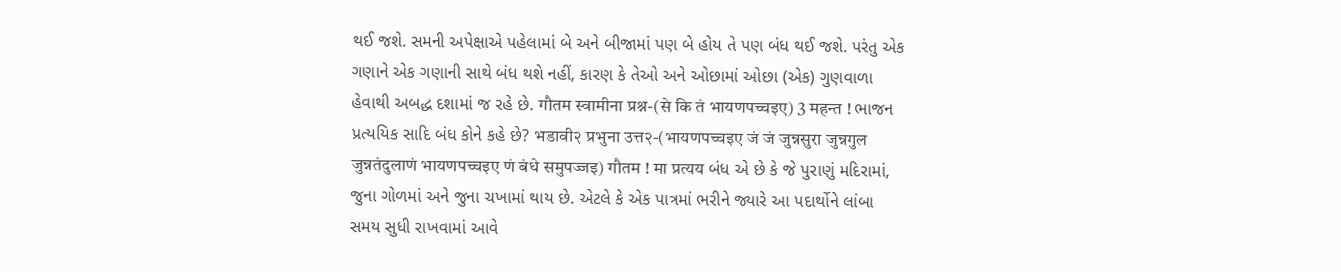થઈ જશે. સમની અપેક્ષાએ પહેલામાં બે અને બીજામાં પણ બે હોય તે પણ બંધ થઈ જશે. પરંતુ એક ગણાને એક ગણાની સાથે બંધ થશે નહીં, કારણ કે તેઓ અને ઓછામાં ઓછા (એક) ગુણવાળા હેવાથી અબદ્ધ દશામાં જ રહે છે. गौतम स्वामीना प्रश्न-(से कि तं भायणपच्चइए) 3 महन्त ! ભાજન પ્રત્યયિક સાદિ બંધ કોને કહે છે? भडावी२ प्रभुना उत्त२-(भायणपच्चइए जं जं जुन्नसुरा जुन्नगुल जुन्नतंदुलाणं भायणपच्चइए णं बंधे समुपज्जइ) गौतम ! मा प्रत्यय બંધ એ છે કે જે પુરાણું મદિરામાં, જુના ગોળમાં અને જુના ચખામાં થાય છે. એટલે કે એક પાત્રમાં ભરીને જ્યારે આ પદાર્થોને લાંબા સમય સુધી રાખવામાં આવે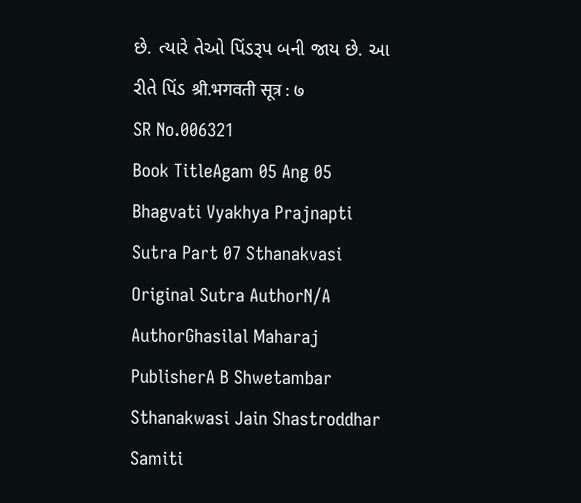છે. ત્યારે તેઓ પિંડરૂપ બની જાય છે. આ રીતે પિંડ श्री.भगवती सूत्र : ७
SR No.006321
Book TitleAgam 05 Ang 05 Bhagvati Vyakhya Prajnapti Sutra Part 07 Sthanakvasi
Original Sutra AuthorN/A
AuthorGhasilal Maharaj
PublisherA B Shwetambar Sthanakwasi Jain Shastroddhar Samiti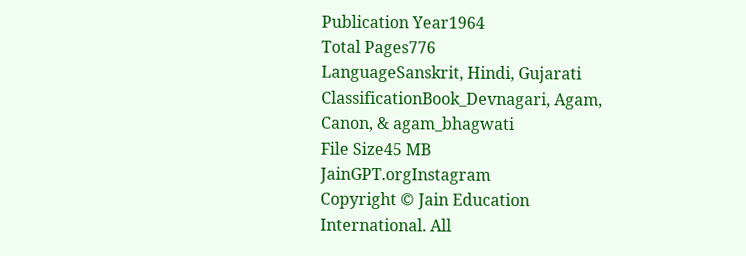Publication Year1964
Total Pages776
LanguageSanskrit, Hindi, Gujarati
ClassificationBook_Devnagari, Agam, Canon, & agam_bhagwati
File Size45 MB
JainGPT.orgInstagram
Copyright © Jain Education International. All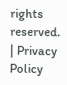rights reserved. | Privacy Policy